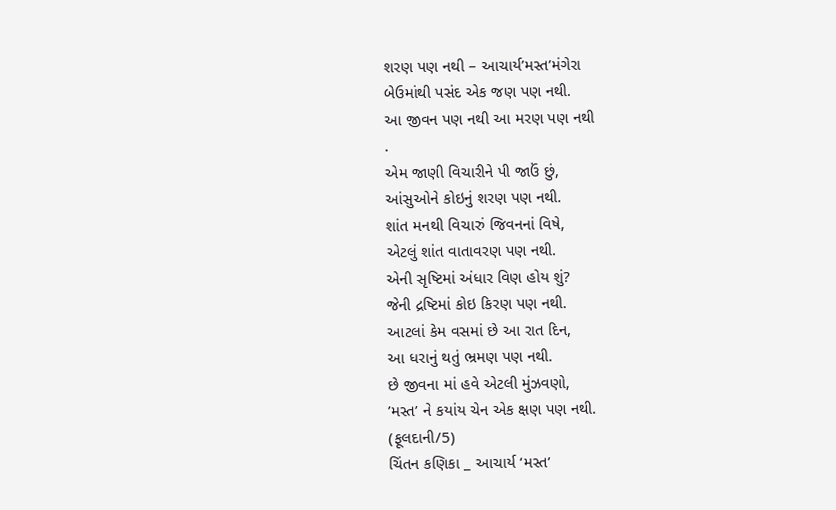શરણ પણ નથી – આચાર્ય’મસ્ત’મંગેરા
બેઉમાંથી પસંદ એક જણ પણ નથી.
આ જીવન પણ નથી આ મરણ પણ નથી
.
એમ જાણી વિચારીને પી જાઉં છું,
આંસુઓને કોઇનું શરણ પણ નથી.
શાંત મનથી વિચારું જિવનનાં વિષે,
એટલું શાંત વાતાવરણ પણ નથી.
એની સૃષ્ટિમાં અંધાર વિણ હોય શું?
જેની દ્રષ્ટિમાં કોઇ કિરણ પણ નથી.
આટલાં કેમ વસમાં છે આ રાત દિન,
આ ધરાનું થતું ભ્રમણ પણ નથી.
છે જીવના માં હવે એટલી મુંઝવણો,
’મસ્ત’ ને કયાંય ચેન એક ક્ષણ પણ નથી.
(ફૂલદાની/5)
ચિંતન કણિકા _ આચાર્ય ‘મસ્ત’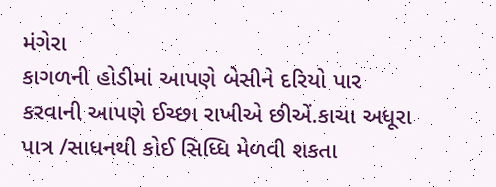મંગેરા
કાગળની હોડીમાં આપણે બેસીને દરિયો પાર કરવાની આપણે ઈચ્છા રાખીએ છીએં.કાચા અધૂરા પાત્ર /સાધનથી કોઈ સિધ્ધિ મેળવી શકતા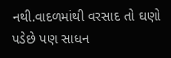નથી.વાદળમાંથી વરસાદ તો ઘણો પડેછે પણ સાધન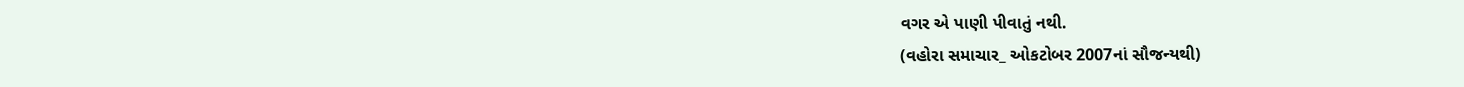વગર એ પાણી પીવાતું નથી.
(વહોરા સમાચાર_ ઓકટોબર 2007નાં સૌજન્યથી)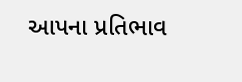આપના પ્રતિભાવ